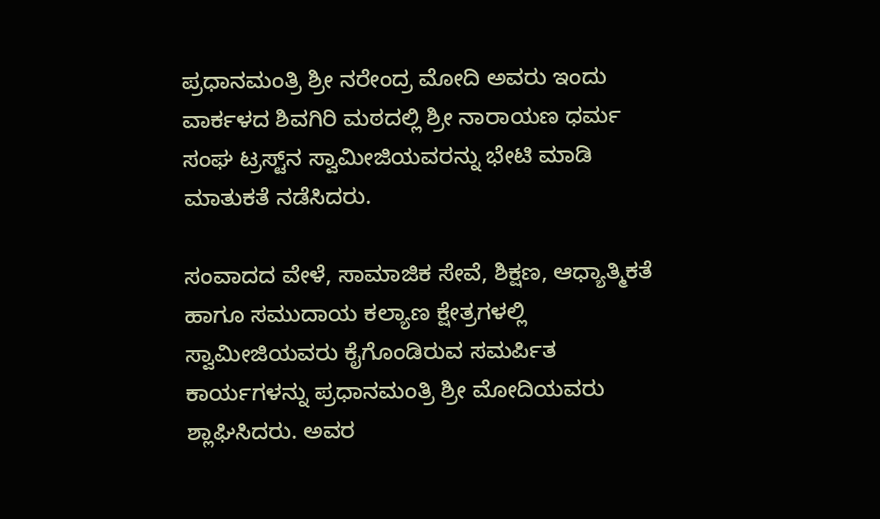ಪ್ರಧಾನಮಂತ್ರಿ ಶ್ರೀ ನರೇಂದ್ರ ಮೋದಿ ಅವರು ಇಂದು ವಾರ್ಕಳದ ಶಿವಗಿರಿ ಮಠದಲ್ಲಿ ಶ್ರೀ ನಾರಾಯಣ ಧರ್ಮ ಸಂಘ ಟ್ರಸ್ಟ್‌ನ ಸ್ವಾಮೀಜಿಯವರನ್ನು ಭೇಟಿ ಮಾಡಿ ಮಾತುಕತೆ ನಡೆಸಿದರು.

ಸಂವಾದದ ವೇಳೆ, ಸಾಮಾಜಿಕ ಸೇವೆ, ಶಿಕ್ಷಣ, ಆಧ್ಯಾತ್ಮಿಕತೆ ಹಾಗೂ ಸಮುದಾಯ ಕಲ್ಯಾಣ ಕ್ಷೇತ್ರಗಳಲ್ಲಿ ಸ್ವಾಮೀಜಿಯವರು ಕೈಗೊಂಡಿರುವ ಸಮರ್ಪಿತ ಕಾರ್ಯಗಳನ್ನು ಪ್ರಧಾನಮಂತ್ರಿ ಶ್ರೀ ಮೋದಿಯವರು ಶ್ಲಾಘಿಸಿದರು. ಅವರ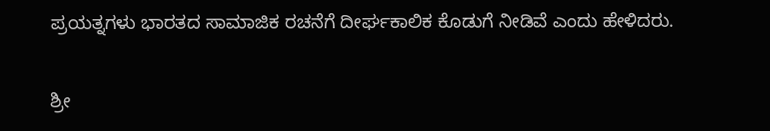ಪ್ರಯತ್ನಗಳು ಭಾರತದ ಸಾಮಾಜಿಕ ರಚನೆಗೆ ದೀರ್ಘಕಾಲಿಕ ಕೊಡುಗೆ ನೀಡಿವೆ ಎಂದು ಹೇಳಿದರು.

ಶ್ರೀ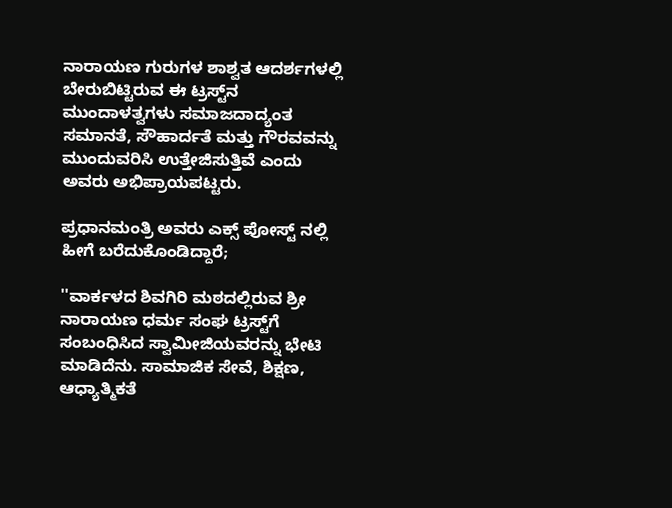ನಾರಾಯಣ ಗುರುಗಳ ಶಾಶ್ವತ ಆದರ್ಶಗಳಲ್ಲಿ ಬೇರುಬಿಟ್ಟಿರುವ ಈ ಟ್ರಸ್ಟ್‌ನ ಮುಂದಾಳತ್ವಗಳು ಸಮಾಜದಾದ್ಯಂತ ಸಮಾನತೆ, ಸೌಹಾರ್ದತೆ ಮತ್ತು ಗೌರವವನ್ನು ಮುಂದುವರಿಸಿ ಉತ್ತೇಜಿಸುತ್ತಿವೆ ಎಂದು ಅವರು ಅಭಿಪ್ರಾಯಪಟ್ಟರು.

ಪ್ರಧಾನಮಂತ್ರಿ ಅವರು ಎಕ್ಸ್ ಪೋಸ್ಟ್ ನಲ್ಲಿ ಹೀಗೆ ಬರೆದುಕೊಂಡಿದ್ದಾರೆ;

''ವಾರ್ಕಳದ ಶಿವಗಿರಿ ಮಠದಲ್ಲಿರುವ ಶ್ರೀ ನಾರಾಯಣ ಧರ್ಮ ಸಂಘ ಟ್ರಸ್ಟ್‌ಗೆ ಸಂಬಂಧಿಸಿದ ಸ್ವಾಮೀಜಿಯವರನ್ನು ಭೇಟಿ ಮಾಡಿದೆನು. ಸಾಮಾಜಿಕ ಸೇವೆ, ಶಿಕ್ಷಣ, ಆಧ್ಯಾತ್ಮಿಕತೆ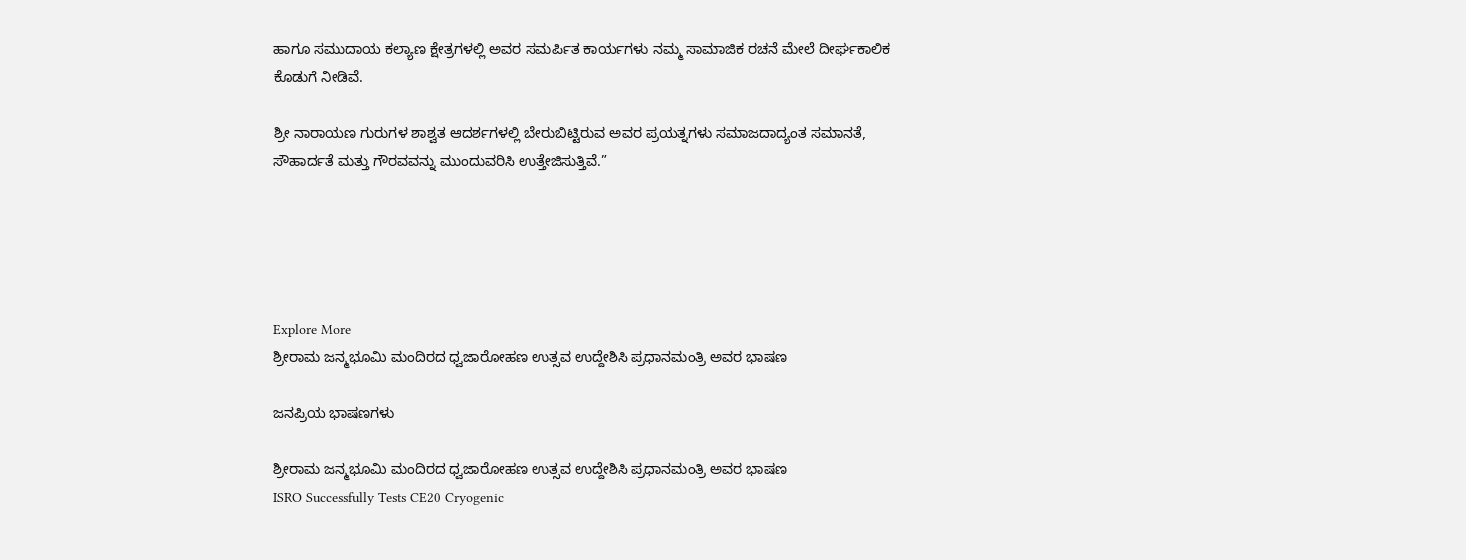ಹಾಗೂ ಸಮುದಾಯ ಕಲ್ಯಾಣ ಕ್ಷೇತ್ರಗಳಲ್ಲಿ ಅವರ ಸಮರ್ಪಿತ ಕಾರ್ಯಗಳು ನಮ್ಮ ಸಾಮಾಜಿಕ ರಚನೆ ಮೇಲೆ ದೀರ್ಘಕಾಲಿಕ ಕೊಡುಗೆ ನೀಡಿವೆ.

ಶ್ರೀ ನಾರಾಯಣ ಗುರುಗಳ ಶಾಶ್ವತ ಆದರ್ಶಗಳಲ್ಲಿ ಬೇರುಬಿಟ್ಟಿರುವ ಅವರ ಪ್ರಯತ್ನಗಳು ಸಮಾಜದಾದ್ಯಂತ ಸಮಾನತೆ, ಸೌಹಾರ್ದತೆ ಮತ್ತು ಗೌರವವನ್ನು ಮುಂದುವರಿಸಿ ಉತ್ತೇಜಿಸುತ್ತಿವೆ.”





Explore More
ಶ್ರೀರಾಮ ಜನ್ಮಭೂಮಿ ಮಂದಿರದ ಧ್ವಜಾರೋಹಣ ಉತ್ಸವ ಉದ್ದೇಶಿಸಿ ಪ್ರಧಾನಮಂತ್ರಿ ಅವರ ಭಾಷಣ

ಜನಪ್ರಿಯ ಭಾಷಣಗಳು

ಶ್ರೀರಾಮ ಜನ್ಮಭೂಮಿ ಮಂದಿರದ ಧ್ವಜಾರೋಹಣ ಉತ್ಸವ ಉದ್ದೇಶಿಸಿ ಪ್ರಧಾನಮಂತ್ರಿ ಅವರ ಭಾಷಣ
ISRO Successfully Tests CE20 Cryogenic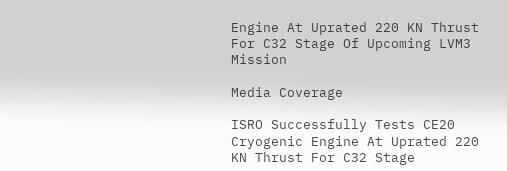Engine At Uprated 220 KN Thrust For C32 Stage Of Upcoming LVM3 Mission

Media Coverage

ISRO Successfully Tests CE20 Cryogenic Engine At Uprated 220 KN Thrust For C32 Stage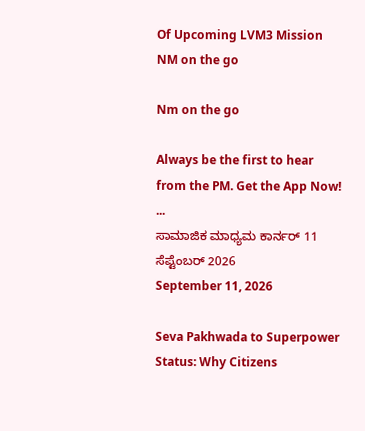Of Upcoming LVM3 Mission
NM on the go

Nm on the go

Always be the first to hear from the PM. Get the App Now!
...
ಸಾಮಾಜಿಕ ಮಾಧ್ಯಮ ಕಾರ್ನರ್ 11 ಸೆಪ್ಟೆಂಬರ್ 2026
September 11, 2026

Seva Pakhwada to Superpower Status: Why Citizens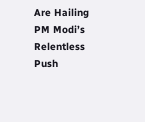Are Hailing PM Modi’s Relentless Push